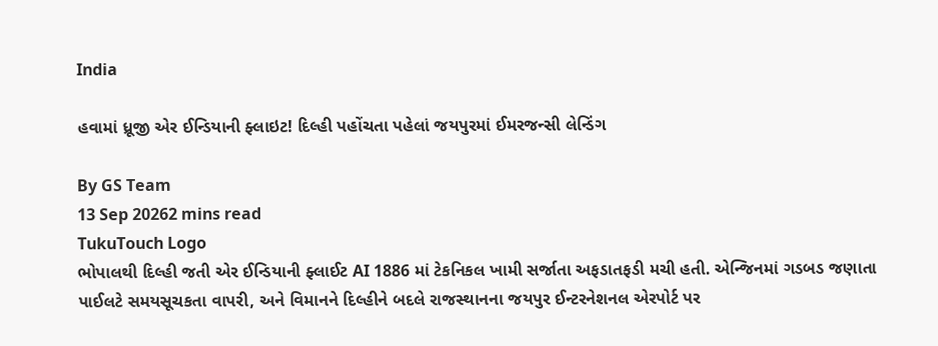India

હવામાં ધ્રૂજી એર ઈન્ડિયાની ફ્લાઇટ! દિલ્હી પહોંચતા પહેલાં જયપુરમાં ઈમરજન્સી લેન્ડિંગ

By GS Team
13 Sep 20262 mins read
TukuTouch Logo
ભોપાલથી દિલ્હી જતી એર ઈન્ડિયાની ફ્લાઈટ AI 1886 માં ટેકનિકલ ખામી સર્જાતા અફડાતફડી મચી હતી. એન્જિનમાં ગડબડ જણાતા પાઈલટે સમયસૂચકતા વાપરી, અને વિમાનને દિલ્હીને બદલે રાજસ્થાનના જયપુર ઈન્ટરનેશનલ એરપોર્ટ પર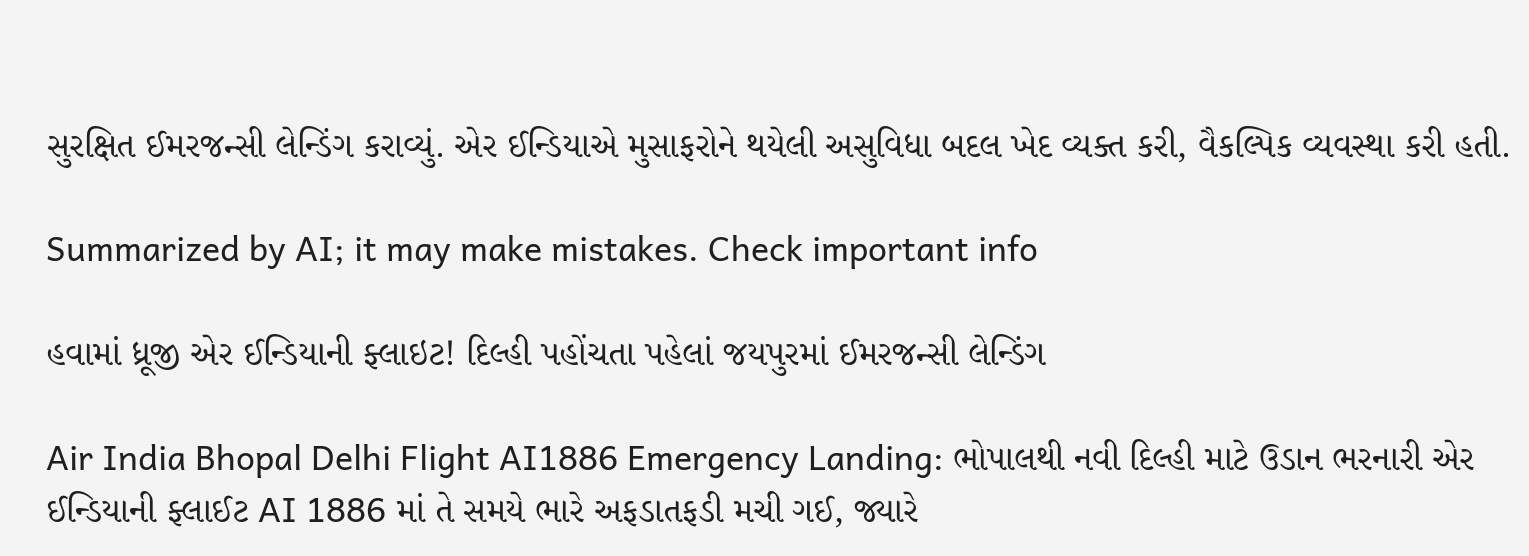સુરક્ષિત ઈમરજન્સી લેન્ડિંગ કરાવ્યું. એર ઈન્ડિયાએ મુસાફરોને થયેલી અસુવિધા બદલ ખેદ વ્યક્ત કરી, વૈકલ્પિક વ્યવસ્થા કરી હતી.

Summarized by AI; it may make mistakes. Check important info

હવામાં ધ્રૂજી એર ઈન્ડિયાની ફ્લાઇટ! દિલ્હી પહોંચતા પહેલાં જયપુરમાં ઈમરજન્સી લેન્ડિંગ

Air India Bhopal Delhi Flight AI1886 Emergency Landing: ભોપાલથી નવી દિલ્હી માટે ઉડાન ભરનારી એર ઈન્ડિયાની ફ્લાઈટ AI 1886 માં તે સમયે ભારે અફડાતફડી મચી ગઈ, જ્યારે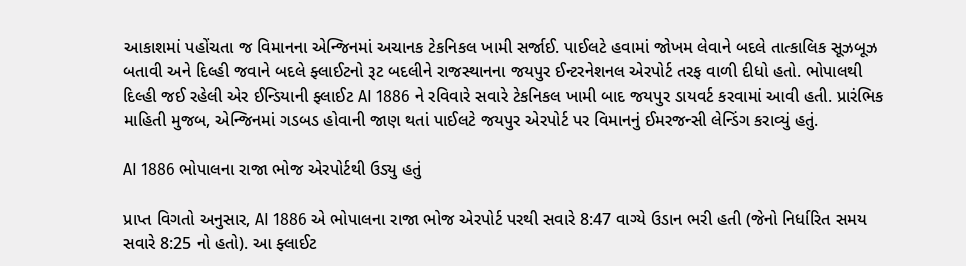આકાશમાં પહોંચતા જ વિમાનના એન્જિનમાં અચાનક ટેકનિકલ ખામી સર્જાઈ. પાઈલટે હવામાં જોખમ લેવાને બદલે તાત્કાલિક સૂઝબૂઝ બતાવી અને દિલ્હી જવાને બદલે ફ્લાઈટનો રૂટ બદલીને રાજસ્થાનના જયપુર ઈન્ટરનેશનલ એરપોર્ટ તરફ વાળી દીધો હતો. ભોપાલથી દિલ્હી જઈ રહેલી એર ઈન્ડિયાની ફ્લાઈટ AI 1886 ને રવિવારે સવારે ટેકનિકલ ખામી બાદ જયપુર ડાયવર્ટ કરવામાં આવી હતી. પ્રારંભિક માહિતી મુજબ, એન્જિનમાં ગડબડ હોવાની જાણ થતાં પાઈલટે જયપુર એરપોર્ટ પર વિમાનનું ઈમરજન્સી લેન્ડિંગ કરાવ્યું હતું.

AI 1886 ભોપાલના રાજા ભોજ એરપોર્ટથી ઉડ્યુ હતું

પ્રાપ્ત વિગતો અનુસાર, AI 1886 એ ભોપાલના રાજા ભોજ એરપોર્ટ પરથી સવારે 8:47 વાગ્યે ઉડાન ભરી હતી (જેનો નિર્ધારિત સમય સવારે 8:25 નો હતો). આ ફ્લાઈટ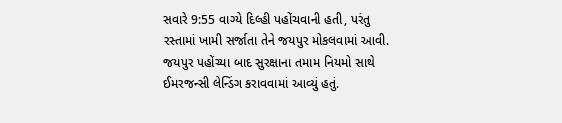સવારે 9:55 વાગ્યે દિલ્હી પહોંચવાની હતી, પરંતુ રસ્તામાં ખામી સર્જાતા તેને જયપુર મોકલવામાં આવી. જયપુર પહોંચ્યા બાદ સુરક્ષાના તમામ નિયમો સાથે ઈમરજન્સી લેન્ડિંગ કરાવવામાં આવ્યું હતું.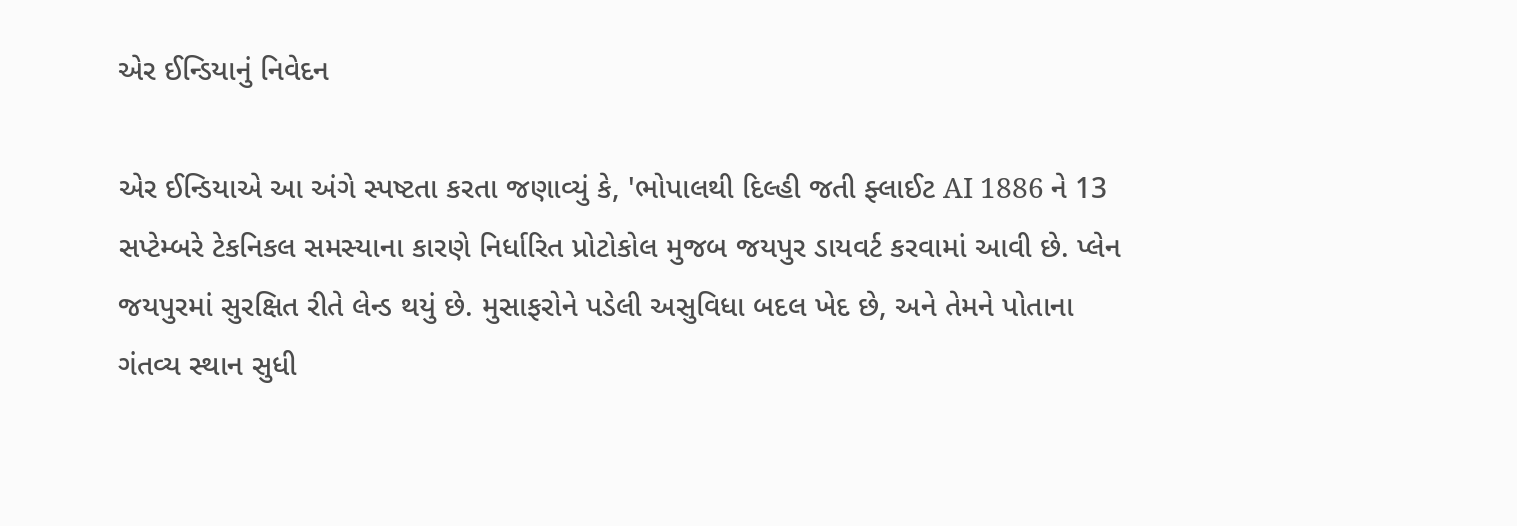એર ઈન્ડિયાનું નિવેદન

એર ઈન્ડિયાએ આ અંગે સ્પષ્ટતા કરતા જણાવ્યું કે, 'ભોપાલથી દિલ્હી જતી ફ્લાઈટ AI 1886 ને 13 સપ્ટેમ્બરે ટેકનિકલ સમસ્યાના કારણે નિર્ધારિત પ્રોટોકોલ મુજબ જયપુર ડાયવર્ટ કરવામાં આવી છે. પ્લેન જયપુરમાં સુરક્ષિત રીતે લેન્ડ થયું છે. મુસાફરોને પડેલી અસુવિધા બદલ ખેદ છે, અને તેમને પોતાના ગંતવ્ય સ્થાન સુધી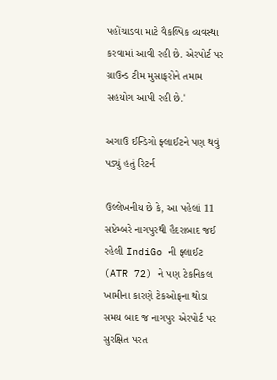પહોંચાડવા માટે વૈકલ્પિક વ્યવસ્થા કરવામાં આવી રહી છે. એરપોર્ટ પર ગ્રાઉન્ડ ટીમ મુસાફરોને તમામ સહયોગ આપી રહી છે.'

અગાઉ ઈન્ડિગો ફ્લાઈટને પણ થવું પડ્યું હતું રિટર્ન

ઉલ્લેખનીય છે કે, આ પહેલાં 11 સપ્ટેમ્બરે નાગપુરથી હૈદરાબાદ જઈ રહેલી IndiGo ની ફ્લાઈટ (ATR 72) ને પણ ટેકનિકલ ખામીના કારણે ટેકઓફના થોડા સમય બાદ જ નાગપુર એરપોર્ટ પર સુરક્ષિત પરત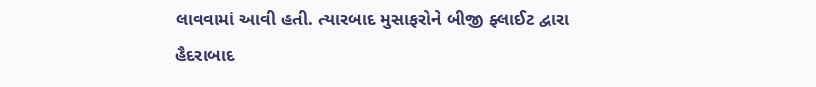લાવવામાં આવી હતી. ત્યારબાદ મુસાફરોને બીજી ફ્લાઈટ દ્વારા હૈદરાબાદ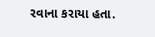રવાના કરાયા હતા.